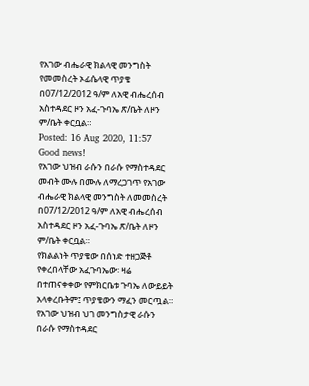የአገው ብሔራዊ ክልላዊ መንግስት የመመስረት ኦፊሴላዊ ጥያቄ በ07/12/2012 ዓ/ም ለአዊ ብሔረሰብ አስተዳደር ዞን አፈ-ጉባኤ ጽ/ቤት ለዞን ም/ቤት ቀርቧል።
Posted: 16 Aug 2020, 11:57
Good news!
የአገው ህዝብ ራሱን በራሱ የማስተዳደር መብት ሙሉ በሙሉ ለማረጋገጥ የአገው ብሔራዊ ክልላዊ መንግስት ለመመስረት በ07/12/2012 ዓ/ም ለአዊ ብሔረሰብ አስተዳደር ዞን አፈ-ጉባኤ ጽ/ቤት ለዞን ም/ቤት ቀርቧል።
የክልልነት ጥያቄው በሰነድ ተዘጋጅቶ የቀረበላቸው አፈጉባኤው፡ ዛሬ በተጠናቀቀው የምክርቤቱ ጉባኤ ለውይይት አላቀረቡትም፤ ጥያቄውን ማፈን መርጧል። የአገው ህዝብ ህገ መንግስታዊ ራሱን በራሱ የማስተዳደር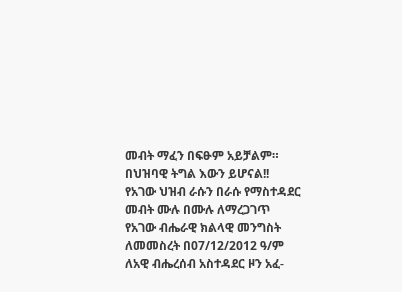መብት ማፈን በፍፁም አይቻልም።
በህዝባዊ ትግል እውን ይሆናል!!
የአገው ህዝብ ራሱን በራሱ የማስተዳደር መብት ሙሉ በሙሉ ለማረጋገጥ የአገው ብሔራዊ ክልላዊ መንግስት ለመመስረት በ07/12/2012 ዓ/ም ለአዊ ብሔረሰብ አስተዳደር ዞን አፈ-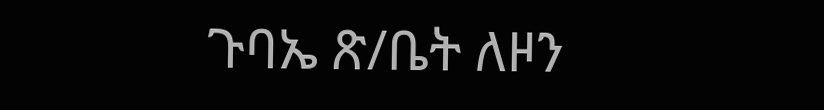ጉባኤ ጽ/ቤት ለዞን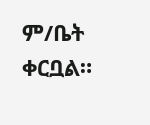ም/ቤት ቀርቧል።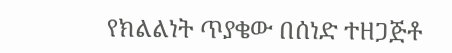የክልልነት ጥያቄው በሰነድ ተዘጋጅቶ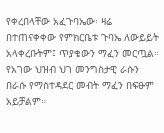የቀረበላቸው አፈጉባኤው፡ ዛሬ በተጠናቀቀው የምክርቤቱ ጉባኤ ለውይይት አላቀረቡትም፤ ጥያቄውን ማፈን መርጧል። የአገው ህዝብ ህገ መንግስታዊ ራሱን በራሱ የማስተዳደር መብት ማፈን በፍፁም አይቻልም።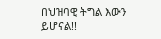በህዝባዊ ትግል እውን ይሆናል!!